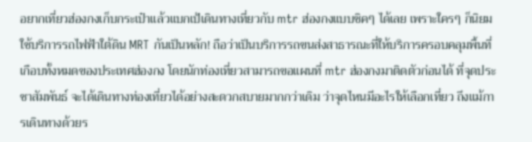อยากเที่ยวฮ่องกงเก็บกระเป๋าแล้วแบกเป้เดินทางเที่ยวกับ mtr ฮ่องกงแบบชิคๆ ได้เลย เพราะใครๆ ก็นิยมใช้บริการรถไฟฟ้าใต้ดิน MRT กันเป็นหลัก! ถือว่าเป็นบริการรถขนส่งสาธารณะที่ให้บริการครอบคลุมพื้นที่เกือบทั้งหมดของประเทศฮ่องกง โดยนักท่องเที่ยวสามารถขอแผนที่ mtr ฮ่องกงมาติดตัวก่อนได้ ที่จุดประชาสัมพันธ์ จะได้เดินทางท่องเที่ยวได้อย่างสะดวกสบายมากกว่าเดิม ว่าจุดไหนมีอะไรให้เลือกเที่ยว ถึงแม้การเดินทางด้วยร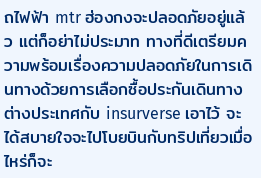ถไฟฟ้า mtr ฮ่องกงจะปลอดภัยอยู่แล้ว แต่ก็อย่าไม่ประมาท ทางที่ดีเตรียมความพร้อมเรื่องความปลอดภัยในการเดินทางด้วยการเลือกซื้อประกันเดินทางต่างประเทศกับ insurverse เอาไว้ จะได้สบายใจจะไปโบยบินกับทริปเที่ยวเมื่อไหร่ก็จะ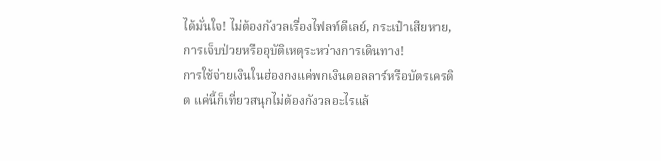ได้มั่นใจ! ไม่ต้องกังวลเรื่องไฟลท์ดีเลย์, กระเป๋าเสียหาย, การเจ็บป่วยหรืออุบัติเหตุระหว่างการเดินทาง!
การใช้จ่ายเงินในฮ่องกงแค่พกเงินดอลลาร์หรือบัตรเครดิต แค่นี้ก็เที่ยวสนุกไม่ต้องกังวลอะไรแล้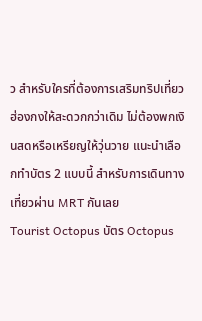ว สำหรับใครที่ต้องการเสริมทริปเที่ยวฮ่องกงให้สะดวกกว่าเดิม ไม่ต้องพกเงินสดหรือเหรียญให้วุ่นวาย แนะนำเลือกทำบัตร 2 แบบนี้ สำหรับการเดินทางเที่ยวผ่าน MRT กันเลย
Tourist Octopus บัตร Octopus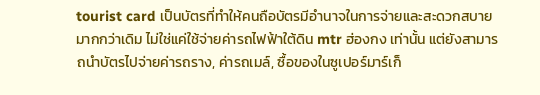tourist card เป็นบัตรที่ทำให้คนถือบัตรมีอำนาจในการจ่ายและสะดวกสบายมากกว่าเดิม ไม่ใช่แค่ใช้จ่ายค่ารถไฟฟ้าใต้ดิน mtr ฮ่องกง เท่านั้น แต่ยังสามารถนำบัตรไปจ่ายค่ารถราง, ค่ารถเมล์, ซื้อของในซูเปอร์มาร์เก็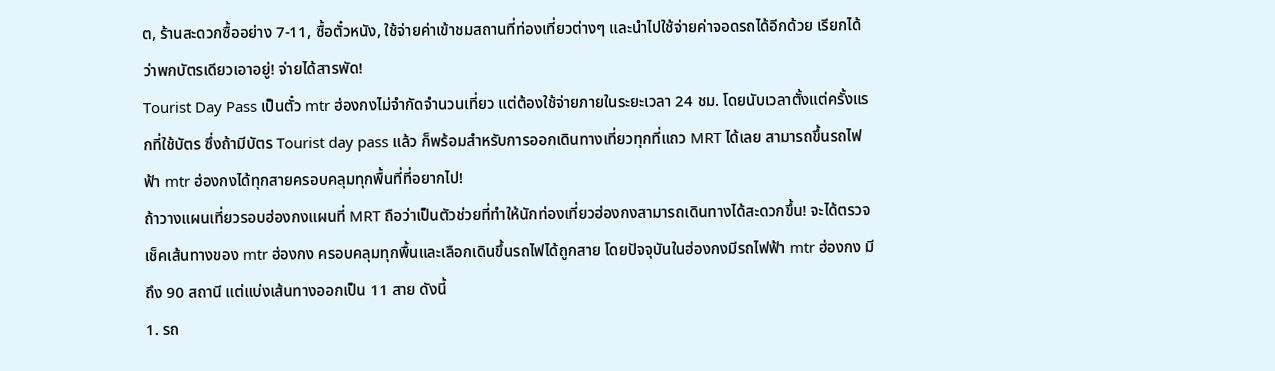ต, ร้านสะดวกซื้ออย่าง 7-11, ซื้อตั๋วหนัง, ใช้จ่ายค่าเข้าชมสถานที่ท่องเที่ยวต่างๆ และนำไปใช้จ่ายค่าจอดรถได้อีกด้วย เรียกได้ว่าพกบัตรเดียวเอาอยู่! จ่ายได้สารพัด!
Tourist Day Pass เป็นตั๋ว mtr ฮ่องกงไม่จำกัดจำนวนเที่ยว แต่ต้องใช้จ่ายภายในระยะเวลา 24 ชม. โดยนับเวลาตั้งแต่ครั้งแรกที่ใช้บัตร ซึ่งถ้ามีบัตร Tourist day pass แล้ว ก็พร้อมสำหรับการออกเดินทางเที่ยวทุกที่แถว MRT ได้เลย สามารถขึ้นรถไฟฟ้า mtr ฮ่องกงได้ทุกสายครอบคลุมทุกพื้นที่ที่อยากไป!
ถ้าวางแผนเที่ยวรอบฮ่องกงแผนที่ MRT ถือว่าเป็นตัวช่วยที่ทำให้นักท่องเที่ยวฮ่องกงสามารถเดินทางได้สะดวกขึ้น! จะได้ตรวจเช็คเส้นทางของ mtr ฮ่องกง ครอบคลุมทุกพื้นและเลือกเดินขึ้นรถไฟได้ถูกสาย โดยปัจจุบันในฮ่องกงมีรถไฟฟ้า mtr ฮ่องกง มีถึง 90 สถานี แต่แบ่งเส้นทางออกเป็น 11 สาย ดังนี้
1. รถ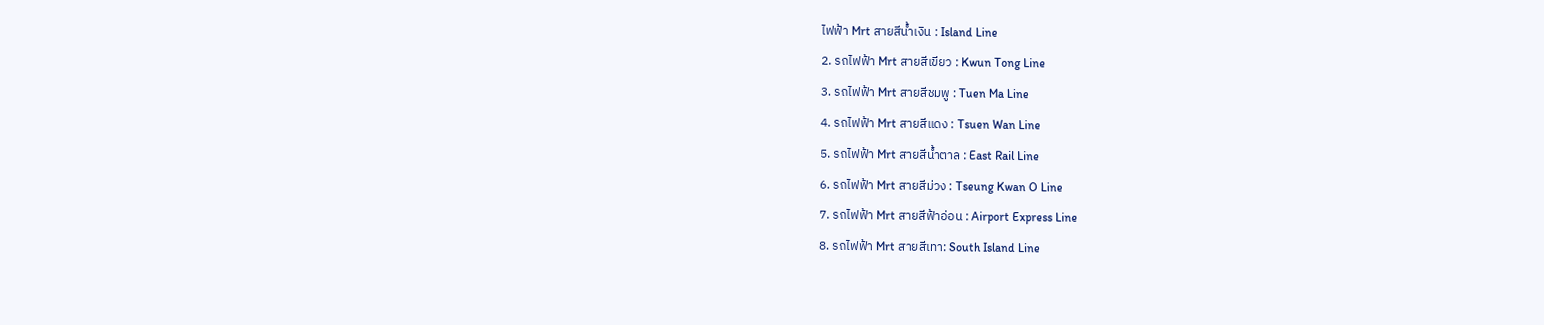ไฟฟ้า Mrt สายสีน้ำเงิน : Island Line
2. รถไฟฟ้า Mrt สายสีเขียว : Kwun Tong Line
3. รถไฟฟ้า Mrt สายสีชมพู : Tuen Ma Line
4. รถไฟฟ้า Mrt สายสีแดง : Tsuen Wan Line
5. รถไฟฟ้า Mrt สายสีน้ำตาล : East Rail Line
6. รถไฟฟ้า Mrt สายสีม่วง : Tseung Kwan O Line
7. รถไฟฟ้า Mrt สายสีฟ้าอ่อน : Airport Express Line
8. รถไฟฟ้า Mrt สายสีเทา: South Island Line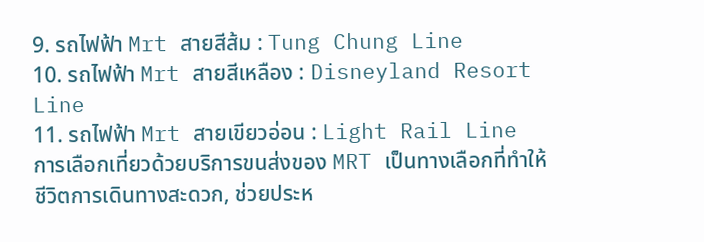9. รถไฟฟ้า Mrt สายสีส้ม : Tung Chung Line
10. รถไฟฟ้า Mrt สายสีเหลือง : Disneyland Resort Line
11. รถไฟฟ้า Mrt สายเขียวอ่อน : Light Rail Line
การเลือกเที่ยวด้วยบริการขนส่งของ MRT เป็นทางเลือกที่ทำให้ชีวิตการเดินทางสะดวก, ช่วยประห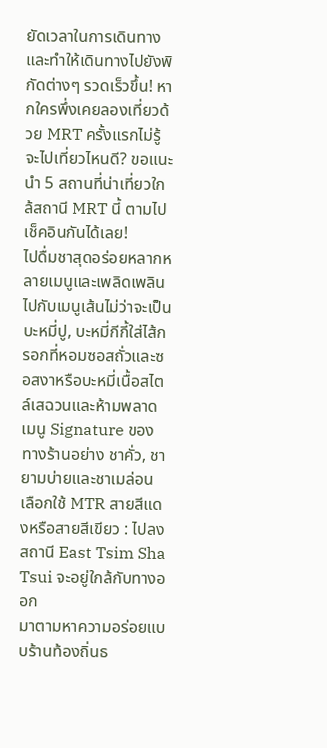ยัดเวลาในการเดินทางและทำให้เดินทางไปยังพิกัดต่างๆ รวดเร็วขึ้น! หากใครพึ่งเคยลองเที่ยวด้วย MRT ครั้งแรกไม่รู้จะไปเที่ยวไหนดี? ขอแนะนำ 5 สถานที่น่าเที่ยวใกล้สถานี MRT นี้ ตามไปเช็คอินกันได้เลย!
ไปดื่มชาสุดอร่อยหลากหลายเมนูและเพลิดเพลินไปกับเมนูเส้นไม่ว่าจะเป็นบะหมี่ปู, บะหมี่กีกี้ใส่ไส้กรอกที่หอมซอสถั่วและซอสงาหรือบะหมี่เนื้อสไตล์เสฉวนและห้ามพลาดเมนู Signature ของทางร้านอย่าง ชาคั่ว, ชายามบ่ายและชาเมล่อน
เลือกใช้ MTR สายสีแดงหรือสายสีเขียว : ไปลงสถานี East Tsim Sha Tsui จะอยู่ใกล้กับทางออก
มาตามหาความอร่อยแบบร้านท้องถิ่นธ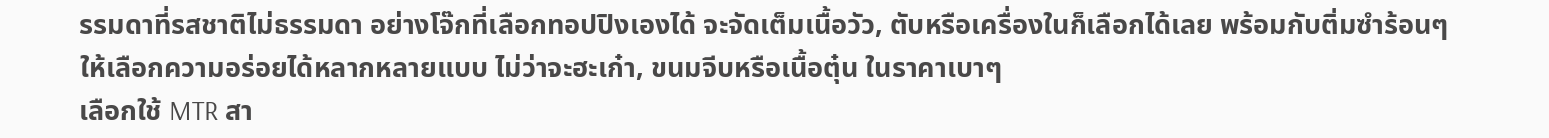รรมดาที่รสชาติไม่ธรรมดา อย่างโจ๊กที่เลือกทอปปิงเองได้ จะจัดเต็มเนื้อวัว, ตับหรือเครื่องในก็เลือกได้เลย พร้อมกับติ่มซำร้อนๆ ให้เลือกความอร่อยได้หลากหลายแบบ ไม่ว่าจะฮะเก๋า, ขนมจีบหรือเนื้อตุ๋น ในราคาเบาๆ
เลือกใช้ MTR สา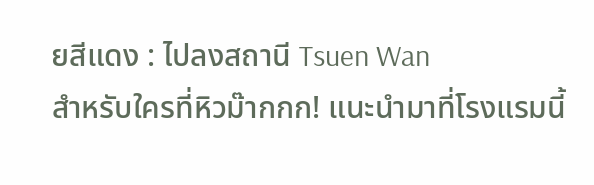ยสีแดง : ไปลงสถานี Tsuen Wan
สำหรับใครที่หิวม๊ากกก! แนะนำมาที่โรงแรมนี้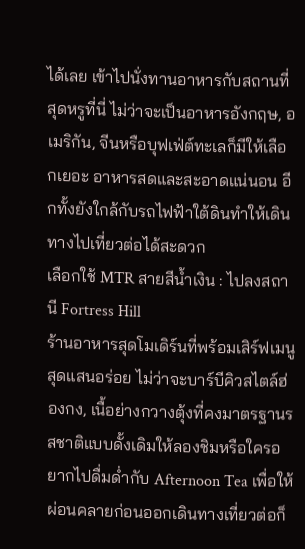ได้เลย เข้าไปนั่งทานอาหารกับสถานที่สุดหรูที่นี่ ไม่ว่าจะเป็นอาหารอังกฤษ, อเมริกัน, จีนหรือบุฟเฟ่ต์ทะเลก็มีให้เลือกเยอะ อาหารสดและสะอาดแน่นอน อีกทั้งยังใกล้กับรถไฟฟ้าใต้ดินทำให้เดินทางไปเที่ยวต่อได้สะดวก
เลือกใช้ MTR สายสีน้ำเงิน : ไปลงสถานี Fortress Hill
ร้านอาหารสุดโมเดิร์นที่พร้อมเสิร์ฟเมนูสุดแสนอร่อย ไม่ว่าจะบาร์บีคิวสไตล์ฮ่องกง, เนื้อย่างกวางตุ้งที่คงมาตรฐานรสชาติแบบดั้งเดิมให้ลองชิมหรือใครอยากไปดื่มด่ำกับ Afternoon Tea เพื่อให้ผ่อนคลายก่อนออกเดินทางเที่ยวต่อก็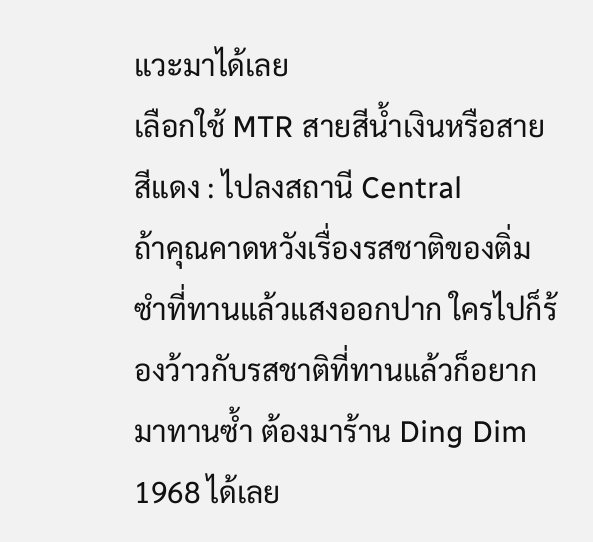แวะมาได้เลย
เลือกใช้ MTR สายสีน้ำเงินหรือสายสีแดง : ไปลงสถานี Central
ถ้าคุณคาดหวังเรื่องรสชาติของติ่มซำที่ทานแล้วแสงออกปาก ใครไปก็ร้องว้าวกับรสชาติที่ทานแล้วก็อยากมาทานซ้ำ ต้องมาร้าน Ding Dim 1968 ได้เลย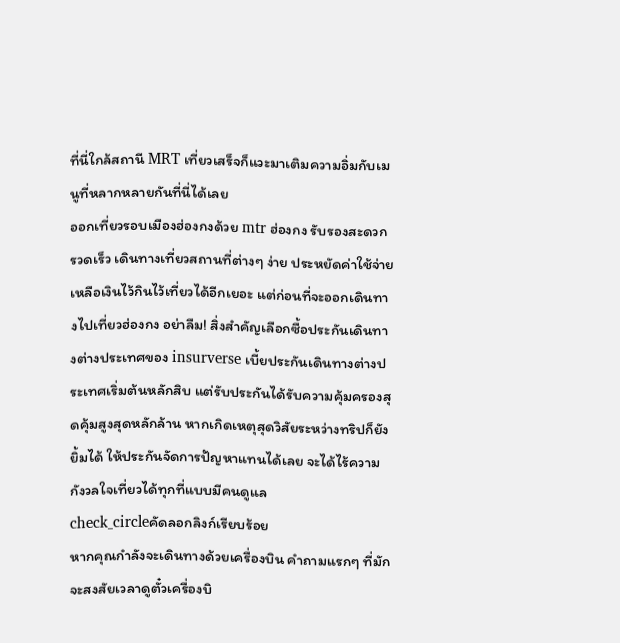ที่นี่ใกล้สถานี MRT เที่ยวเสร็จก็แวะมาเติมความอิ่มกับเมนูที่หลากหลายกันที่นี่ได้เลย
ออกเที่ยวรอบเมืองฮ่องกงด้วย mtr ฮ่องกง รับรองสะดวกรวดเร็ว เดินทางเที่ยวสถานที่ต่างๆ ง่าย ประหยัดค่าใช้จ่าย เหลือเงินไว้กินไว้เที่ยวได้อีกเยอะ แต่ก่อนที่จะออกเดินทางไปเที่ยวฮ่องกง อย่าลืม! สิ่งสำคัญเลือกซื้อประกันเดินทางต่างประเทศของ insurverse เบี้ยประกันเดินทางต่างประเทศเริ่มต้นหลักสิบ แต่รับประกันได้รับความคุ้มครองสุดคุ้มสูงสุดหลักล้าน หากเกิดเหตุสุดวิสัยระหว่างทริปก็ยังยิ้มได้ ให้ประกันจัดการปัญหาแทนได้เลย จะได้ไร้ความกังวลใจเที่ยวได้ทุกที่แบบมีคนดูแล
check_circleคัดลอกลิงก์เรียบร้อย
หากคุณกำลังจะเดินทางด้วยเครื่องบิน คำถามแรกๆ ที่มักจะสงสัยเวลาดูตั๋วเครื่องบิ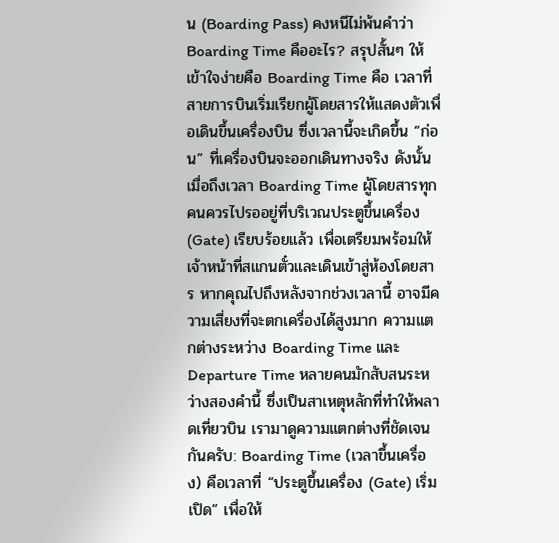น (Boarding Pass) คงหนีไม่พ้นคำว่า Boarding Time คืออะไร? สรุปสั้นๆ ให้เข้าใจง่ายคือ Boarding Time คือ เวลาที่สายการบินเริ่มเรียกผู้โดยสารให้แสดงตัวเพื่อเดินขึ้นเครื่องบิน ซึ่งเวลานี้จะเกิดขึ้น “ก่อน” ที่เครื่องบินจะออกเดินทางจริง ดังนั้น เมื่อถึงเวลา Boarding Time ผู้โดยสารทุกคนควรไปรออยู่ที่บริเวณประตูขึ้นเครื่อง (Gate) เรียบร้อยแล้ว เพื่อเตรียมพร้อมให้เจ้าหน้าที่สแกนตั๋วและเดินเข้าสู่ห้องโดยสาร หากคุณไปถึงหลังจากช่วงเวลานี้ อาจมีความเสี่ยงที่จะตกเครื่องได้สูงมาก ความแตกต่างระหว่าง Boarding Time และ Departure Time หลายคนมักสับสนระหว่างสองคำนี้ ซึ่งเป็นสาเหตุหลักที่ทำให้พลาดเที่ยวบิน เรามาดูความแตกต่างที่ชัดเจนกันครับ: Boarding Time (เวลาขึ้นเครื่อง) คือเวลาที่ “ประตูขึ้นเครื่อง (Gate) เริ่มเปิด” เพื่อให้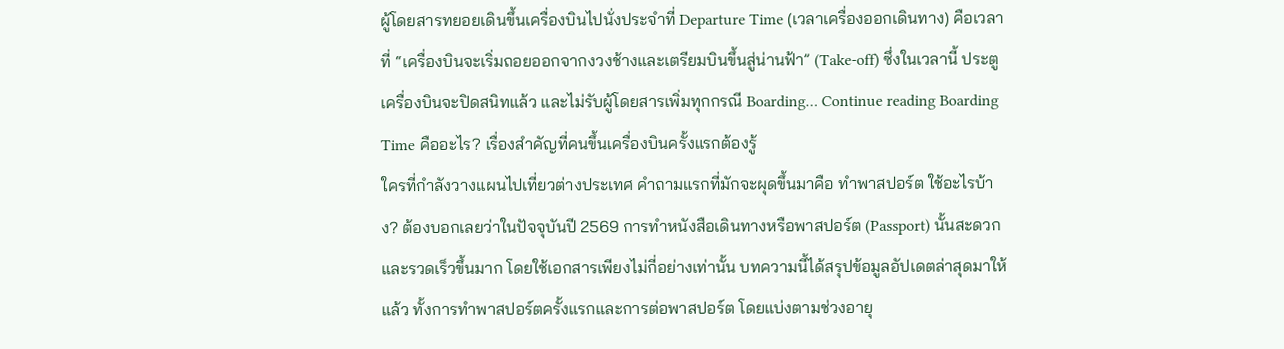ผู้โดยสารทยอยเดินขึ้นเครื่องบินไปนั่งประจำที่ Departure Time (เวลาเครื่องออกเดินทาง) คือเวลาที่ “เครื่องบินจะเริ่มถอยออกจากงวงช้างและเตรียมบินขึ้นสู่น่านฟ้า” (Take-off) ซึ่งในเวลานี้ ประตูเครื่องบินจะปิดสนิทแล้ว และไม่รับผู้โดยสารเพิ่มทุกกรณี Boarding… Continue reading Boarding Time คืออะไร? เรื่องสำคัญที่คนขึ้นเครื่องบินครั้งแรกต้องรู้
ใครที่กำลังวางแผนไปเที่ยวต่างประเทศ คำถามแรกที่มักจะผุดขึ้นมาคือ ทําพาสปอร์ต ใช้อะไรบ้าง? ต้องบอกเลยว่าในปัจจุบันปี 2569 การทำหนังสือเดินทางหรือพาสปอร์ต (Passport) นั้นสะดวกและรวดเร็วขึ้นมาก โดยใช้เอกสารเพียงไม่กี่อย่างเท่านั้น บทความนี้ได้สรุปข้อมูลอัปเดตล่าสุดมาให้แล้ว ทั้งการทำพาสปอร์ตครั้งแรกและการต่อพาสปอร์ต โดยแบ่งตามช่วงอายุ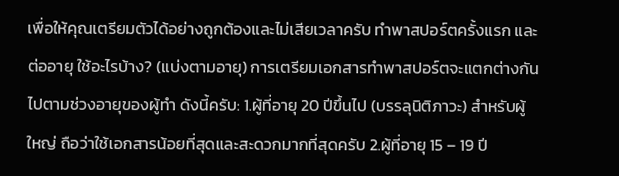เพื่อให้คุณเตรียมตัวได้อย่างถูกต้องและไม่เสียเวลาครับ ทำพาสปอร์ตครั้งแรก และ ต่ออายุ ใช้อะไรบ้าง? (แบ่งตามอายุ) การเตรียมเอกสารทำพาสปอร์ตจะแตกต่างกันไปตามช่วงอายุของผู้ทำ ดังนี้ครับ: 1.ผู้ที่อายุ 20 ปีขึ้นไป (บรรลุนิติภาวะ) สำหรับผู้ใหญ่ ถือว่าใช้เอกสารน้อยที่สุดและสะดวกมากที่สุดครับ 2.ผู้ที่อายุ 15 – 19 ปี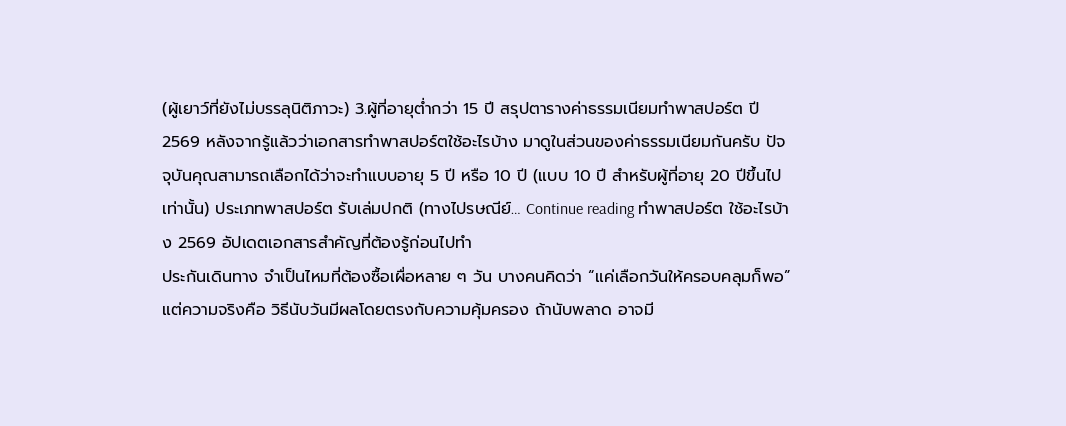(ผู้เยาว์ที่ยังไม่บรรลุนิติภาวะ) 3.ผู้ที่อายุต่ำกว่า 15 ปี สรุปตารางค่าธรรมเนียมทำพาสปอร์ต ปี 2569 หลังจากรู้แล้วว่าเอกสารทำพาสปอร์ตใช้อะไรบ้าง มาดูในส่วนของค่าธรรมเนียมกันครับ ปัจจุบันคุณสามารถเลือกได้ว่าจะทำแบบอายุ 5 ปี หรือ 10 ปี (แบบ 10 ปี สำหรับผู้ที่อายุ 20 ปีขึ้นไปเท่านั้น) ประเภทพาสปอร์ต รับเล่มปกติ (ทางไปรษณีย์… Continue reading ทําพาสปอร์ต ใช้อะไรบ้าง 2569 อัปเดตเอกสารสำคัญที่ต้องรู้ก่อนไปทำ
ประกันเดินทาง จำเป็นไหมที่ต้องซื้อเผื่อหลาย ๆ วัน บางคนคิดว่า “แค่เลือกวันให้ครอบคลุมก็พอ” แต่ความจริงคือ วิธีนับวันมีผลโดยตรงกับความคุ้มครอง ถ้านับพลาด อาจมี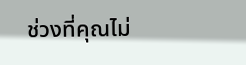ช่วงที่คุณไม่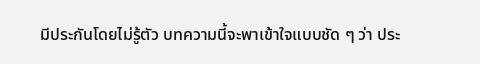มีประกันโดยไม่รู้ตัว บทความนี้จะพาเข้าใจแบบชัด ๆ ว่า ประ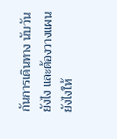กันการเดินทาง นับวันยังไง และต้องวางแผนยังไงให้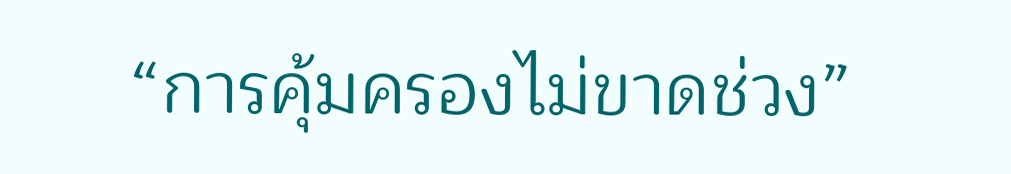“การคุ้มครองไม่ขาดช่วง”